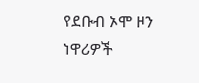የደቡብ ኦሞ ዞን ነዋሪዎች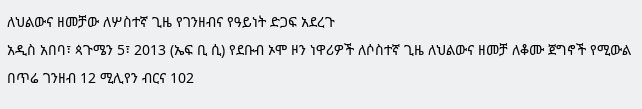ለህልውና ዘመቻው ለሦስተኛ ጊዜ የገንዘብና የዓይነት ድጋፍ አደረጉ
አዲስ አበባ፣ ጳጉሜን 5፣ 2013 (ኤፍ ቢ ሲ) የደቡብ ኦሞ ዞን ነዋሪዎች ለሶስተኛ ጊዜ ለህልውና ዘመቻ ለቆሙ ጀግኖች የሚውል በጥሬ ገንዘብ 12 ሚሊየን ብርና 102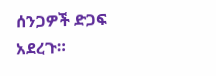ሰንጋዎች ድጋፍ አደረጉ።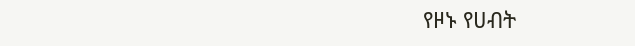የዞኑ የሀብት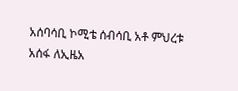አሰባሳቢ ኮሚቴ ሰብሳቢ አቶ ምህረቱ አሰፋ ለኢዜአ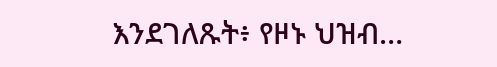እንደገለጹት፥ የዞኑ ህዝብ…